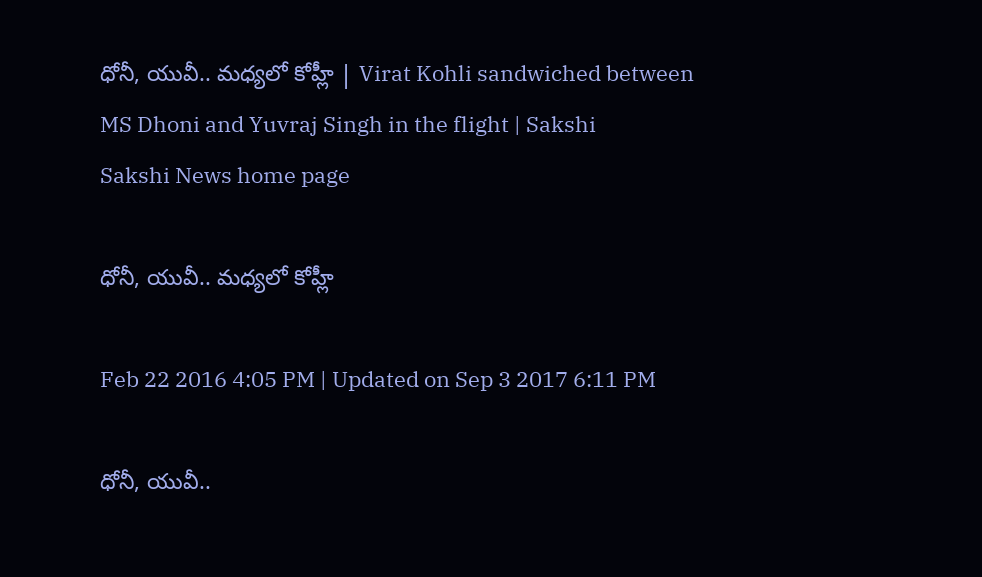ధోనీ, యువీ.. మధ్యలో కోహ్లీ | Virat Kohli sandwiched between MS Dhoni and Yuvraj Singh in the flight | Sakshi
Sakshi News home page

ధోనీ, యువీ.. మధ్యలో కోహ్లీ

Feb 22 2016 4:05 PM | Updated on Sep 3 2017 6:11 PM

ధోనీ, యువీ..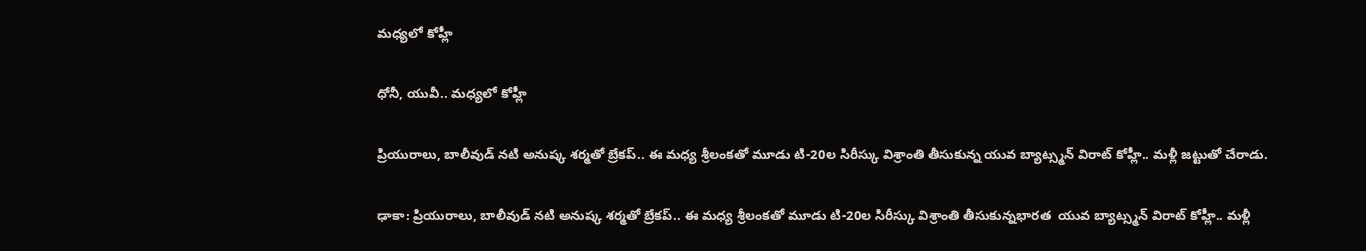మధ్యలో కోహ్లీ

ధోనీ, యువీ.. మధ్యలో కోహ్లీ

ప్రియురాలు, బాలీవుడ్ నటి అనుష్క శర్మతో బ్రేకప్.. ఈ మధ్య శ్రీలంకతో మూడు టి-20ల సిరీస్కు విశ్రాంతి తీసుకున్న యువ బ్యాట్స్మన్ విరాట్ కోహ్లీ.. మళ్లీ జట్టుతో చేరాడు.

ఢాకా: ప్రియురాలు, బాలీవుడ్ నటి అనుష్క శర్మతో బ్రేకప్.. ఈ మధ్య శ్రీలంకతో మూడు టి-20ల సిరీస్కు విశ్రాంతి తీసుకున్నభారత  యువ బ్యాట్స్మన్ విరాట్ కోహ్లీ.. మళ్లీ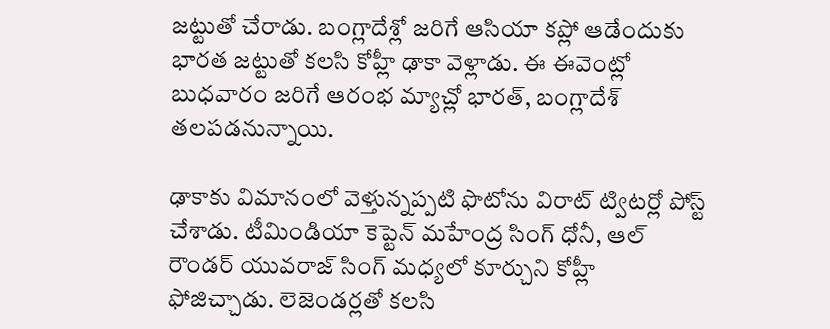జట్టుతో చేరాడు. బంగ్లాదేశ్లో జరిగే ఆసియా కప్లో ఆడేందుకు భారత జట్టుతో కలసి కోహ్లీ ఢాకా వెళ్లాడు. ఈ ఈవెంట్లో బుధవారం జరిగే ఆరంభ మ్యాచ్లో భారత్, బంగ్లాదేశ్ తలపడనున్నాయి.

ఢాకాకు విమానంలో వెళ్తున్నప్పటి ఫొటోను విరాట్ ట్విటర్లో పోస్ట్ చేశాడు. టీమిండియా కెప్టెన్ మహేంద్ర సింగ్ ధోనీ, ఆల్ రౌండర్ యువరాజ్ సింగ్ మధ్యలో కూర్చుని కోహ్లీ ఫోజిచ్చాడు. లెజెండర్లతో కలసి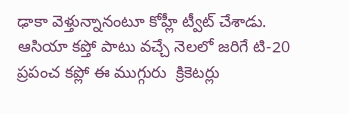ఢాకా వెళ్తున్నానంటూ కోహ్లీ ట్వీట్ చేశాడు. ఆసియా కప్తో పాటు వచ్చే నెలలో జరిగే టి-20 ప్రపంచ కప్లో ఈ ముగ్గురు  క్రికెటర్లు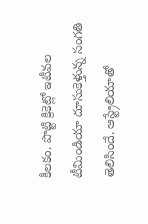కీలకం. పొట్టి క్రికెట్లో ఇటీవల టీమిండియా దూసుకెళ్తున్న సంగతి తెలిసిందే. ఆస్ట్రేలియాతో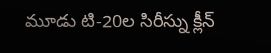మూడు టి-20ల సిరీస్ను క్లీన్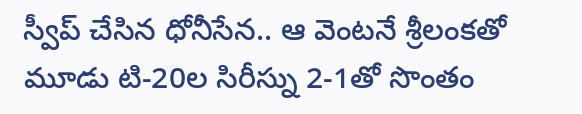స్వీప్ చేసిన ధోనీసేన.. ఆ వెంటనే శ్రీలంకతో మూడు టి-20ల సిరీస్ను 2-1తో సొంతం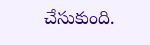చేసుకుంది.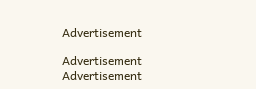Advertisement

Advertisement
Advertisement